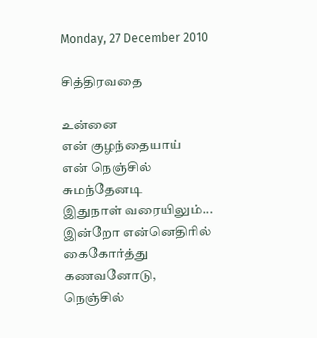Monday, 27 December 2010

சித்திரவதை

உன்னை
என் குழந்தையாய்
என் நெஞ்சில் சுமந்தேனடி
இதுநாள் வரையிலும்...
இன்றோ என்னெதிரில்
கைகோர்த்து கணவனோடு,
நெஞ்சில்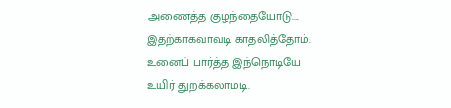அணைத்த குழந்தையோடு....
இதற்காகவாவடி காதலித்தோம்.
உனைப் பார்த்த இந்நொடியே
உயிர் துறக்கலாமடி.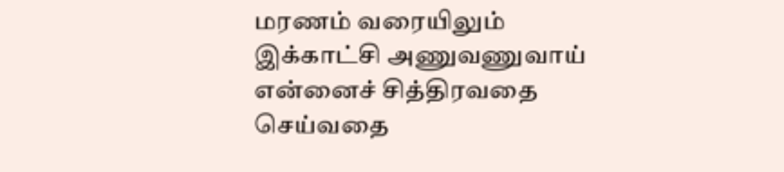மரணம் வரையிலும்
இக்காட்சி அணுவணுவாய்
என்னைச் சித்திரவதை செய்வதை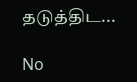தடுத்திட...

No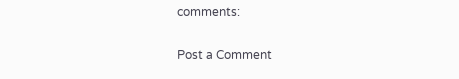comments:

Post a Comment